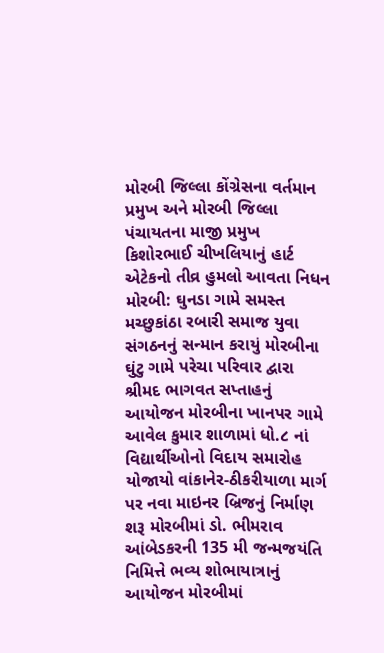મોરબી જિલ્લા કોંગ્રેસના વર્તમાન પ્રમુખ અને મોરબી જિલ્લા પંચાયતના માજી પ્રમુખ કિશોરભાઈ ચીખલિયાનું હાર્ટ એટેકનો તીવ્ર હુમલો આવતા નિધન મોરબી: ઘુનડા ગામે સમસ્ત મચ્છુકાંઠા રબારી સમાજ યુવા સંગઠનનું સન્માન કરાયું મોરબીના ઘુંટુ ગામે પરેચા પરિવાર દ્વારા શ્રીમદ ભાગવત સપ્તાહનું આયોજન મોરબીના ખાનપર ગામે આવેલ કુમાર શાળામાં ધો.૮ નાં વિદ્યાર્થીઓનો વિદાય સમારોહ યોજાયો વાંકાનેર-ઠીકરીયાળા માર્ગ પર નવા માઇનર બ્રિજનું નિર્માણ શરૂ મોરબીમાં ડો. ભીમરાવ આંબેડકરની 135 મી જન્મજયંતિ નિમિત્તે ભવ્ય શોભાયાત્રાનું આયોજન મોરબીમાં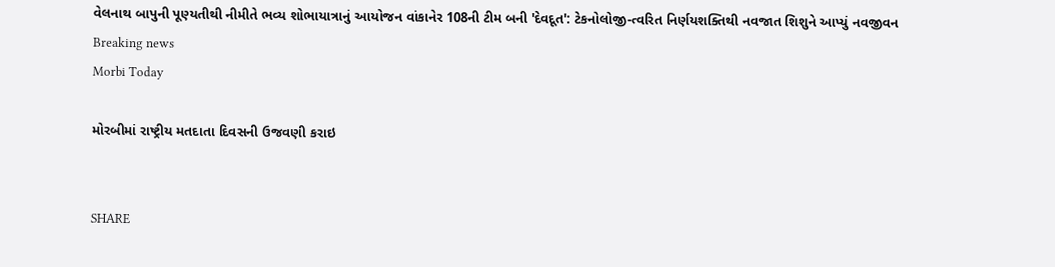વેલનાથ બાપુની પૂણ્યતીથી નીમીતે ભવ્ય શોભાયાત્રાનું આયોજન વાંકાનેર 108ની ટીમ બની 'દેવદૂત': ટેકનોલોજી-ત્વરિત નિર્ણયશક્તિથી નવજાત શિશુને આપ્યું નવજીવન
Breaking news
Morbi Today

મોરબીમાં રાષ્ટ્રીય મતદાતા દિવસની ઉજવણી કરાઇ


SHARE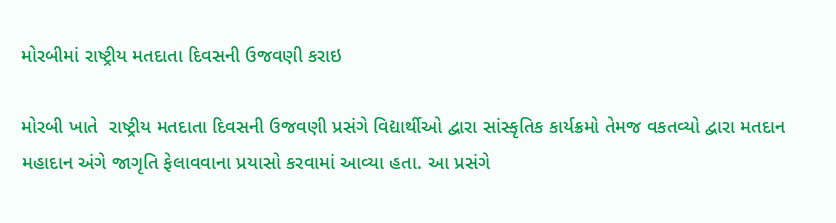મોરબીમાં રાષ્ટ્રીય મતદાતા દિવસની ઉજવણી કરાઇ

મોરબી ખાતે  રાષ્ટ્રીય મતદાતા દિવસની ઉજવણી પ્રસંગે વિદ્યાર્થીઓ દ્વારા સાંસ્કૃતિક કાર્યક્રમો તેમજ વકતવ્યો દ્વારા મતદાન મહાદાન અંગે જાગૃતિ ફેલાવવાના પ્રયાસો કરવામાં આવ્યા હતા. આ પ્રસંગે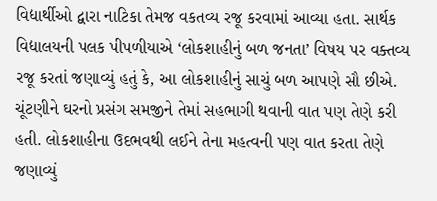વિદ્યાર્થીઓ દ્વારા નાટિકા તેમજ વકતવ્ય રજૂ કરવામાં આવ્યા હતા. સાર્થક વિદ્યાલયની પલક પીપળીયાએ ‘લોકશાહીનું બળ જનતા’ વિષય પર વક્તવ્ય રજૂ કરતાં જણાવ્યું હતું કે, આ લોકશાહીનું સાચું બળ આપણે સૌ છીએ. ચૂંટણીને ઘરનો પ્રસંગ સમજીને તેમાં સહભાગી થવાની વાત પણ તેણે કરી હતી. લોકશાહીના ઉદભવથી લઈને તેના મહત્વની પણ વાત કરતા તેણે જણાવ્યું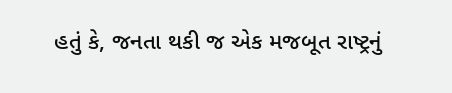હતું કે, જનતા થકી જ એક મજબૂત રાષ્ટ્રનું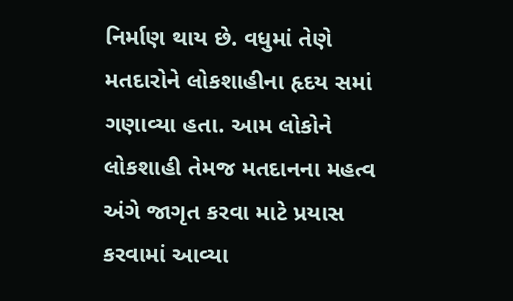નિર્માણ થાય છે. વધુમાં તેણે મતદારોને લોકશાહીના હૃદય સમાં ગણાવ્યા હતા. આમ લોકોને લોકશાહી તેમજ મતદાનના મહત્વ અંગે જાગૃત કરવા માટે પ્રયાસ કરવામાં આવ્યા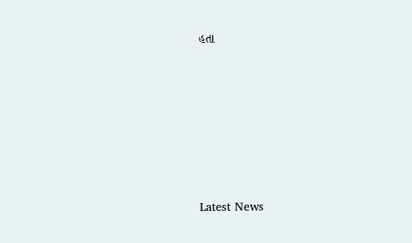હતા






Latest News